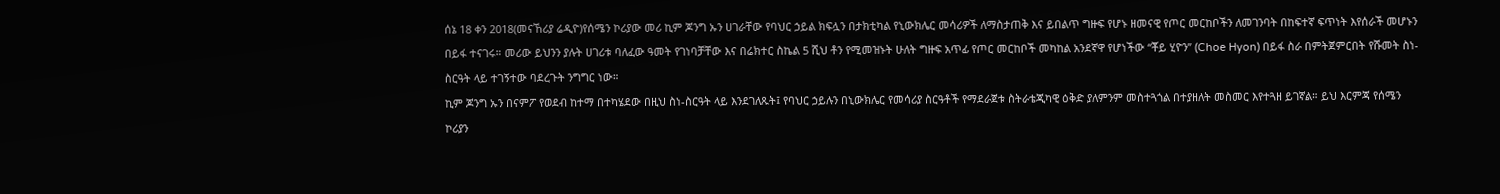ሰኔ 18 ቀን 2018(መናኸሪያ ሬዲዮ)የሰሜን ኮሪያው መሪ ኪም ጆንግ ኡን ሀገራቸው የባህር ኃይል ክፍሏን በታክቲካል የኒውክሌር መሳሪዎች ለማስታጠቅ እና ይበልጥ ግዙፍ የሆኑ ዘመናዊ የጦር መርከቦችን ለመገንባት በከፍተኛ ፍጥነት እየሰራች መሆኑን በይፋ ተናገሩ። መሪው ይህንን ያሉት ሀገሪቱ ባለፈው ዓመት የገነባቻቸው እና በሬክተር ስኬል 5 ሺህ ቶን የሚመዝኑት ሁለት ግዙፍ አጥፊ የጦር መርከቦች መካከል አንደኛዋ የሆነችው “ቾይ ሂዮን” (Choe Hyon) በይፋ ስራ በምትጀምርበት የሹመት ስነ-ስርዓት ላይ ተገኝተው ባደረጉት ንግግር ነው።
ኪም ጆንግ ኡን በናምፖ የወደብ ከተማ በተካሄደው በዚህ ስነ-ስርዓት ላይ እንደገለጹት፤ የባህር ኃይሉን በኒውክሌር የመሳሪያ ስርዓቶች የማደራጀቱ ስትራቴጂካዊ ዕቅድ ያለምንም መስተጓጎል በተያዘለት መስመር እየተጓዘ ይገኛል። ይህ እርምጃ የሰሜን ኮሪያን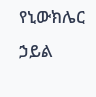የኒውክሌር ኃይል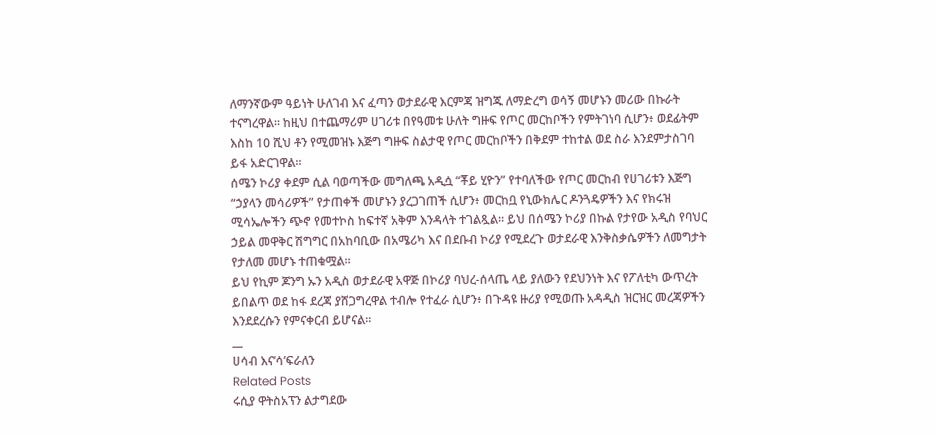ለማንኛውም ዓይነት ሁለገብ እና ፈጣን ወታደራዊ እርምጃ ዝግጁ ለማድረግ ወሳኝ መሆኑን መሪው በኩራት ተናግረዋል። ከዚህ በተጨማሪም ሀገሪቱ በየዓመቱ ሁለት ግዙፍ የጦር መርከቦችን የምትገነባ ሲሆን፥ ወደፊትም እስከ 10 ሺህ ቶን የሚመዝኑ እጅግ ግዙፍ ስልታዊ የጦር መርከቦችን በቅደም ተከተል ወደ ስራ እንደምታስገባ ይፋ አድርገዋል።
ሰሜን ኮሪያ ቀደም ሲል ባወጣችው መግለጫ አዲሷ “ቾይ ሂዮን” የተባለችው የጦር መርከብ የሀገሪቱን እጅግ “ኃያላን መሳሪዎች” የታጠቀች መሆኑን ያረጋገጠች ሲሆን፥ መርከቧ የኒውክሌር ዶንጓዴዎችን እና የክሩዝ ሚሳኤሎችን ጭኖ የመተኮስ ከፍተኛ አቅም እንዳላት ተገልጿል። ይህ በሰሜን ኮሪያ በኩል የታየው አዲስ የባህር ኃይል መዋቅር ሽግግር በአከባቢው በአሜሪካ እና በደቡብ ኮሪያ የሚደረጉ ወታደራዊ እንቅስቃሴዎችን ለመግታት የታለመ መሆኑ ተጠቁሟል።
ይህ የኪም ጆንግ ኡን አዲስ ወታደራዊ አዋጅ በኮሪያ ባህረ-ሰላጤ ላይ ያለውን የደህንነት እና የፖለቲካ ውጥረት ይበልጥ ወደ ከፋ ደረጃ ያሸጋግረዋል ተብሎ የተፈራ ሲሆን፥ በጉዳዩ ዙሪያ የሚወጡ አዳዲስ ዝርዝር መረጃዎችን እንደደረሱን የምናቀርብ ይሆናል።
__
ሀሳብ እና’ሳ’ፍራለን
Related Posts
ሩሲያ ዋትስአፕን ልታግደው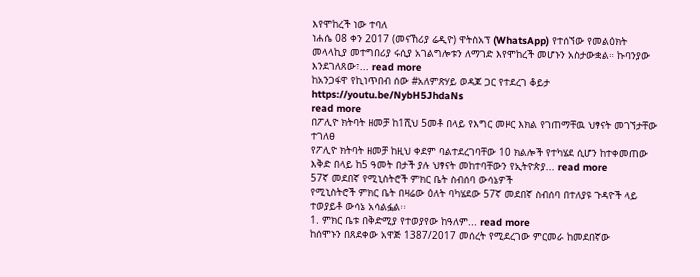እየሞከረች ነው ተባለ
ነሐሴ 08 ቀን 2017 (መናኸሪያ ሬዲዮ) ዋትስአፕ (WhatsApp) የተሰኘው የመልዕክት መላላኪያ መተግበሪያ ሩሲያ አገልግሎቱን ለማገድ እየሞከረች መሆኑን አስታውቋል። ኩባንያው እንደገለጸው፣... read more
ከአንጋፋዋ የኪነጥበብ ሰው #አለምጽሃይ ወዳጆ ጋር የተደረገ ቆይታ
https://youtu.be/NybH5JhdaNs
read more
በፖሊዮ ክትባት ዘመቻ ከ1ሺህ 5መቶ በላይ የእግር መዞር እክል የገጠማቸዉ ህፃናት መገኘታቸው ተገለፀ
የፖሊዮ ክትባት ዘመቻ ከዚህ ቀደም ባልተደረገባቸው 10 ክልሎች የተካሄደ ሲሆን ከተቀመጠው እቅድ በላይ ከ5 ዓመት በታች ያሉ ህፃናት መከተባቸውን የኢትዮጵያ... read more
57ኛ መደበኛ የሚኒስትሮች ምክር ቤት ስብሰባ ውሳኔዎች
የሚኒስትሮች ምክር ቤት በዛሬው ዕለት ባካሄደው 57ኛ መደበኛ ስብሰባ በተለያዩ ጉዳዮች ላይ ተወያይቶ ውሳኔ አሳልፏል፡፡
1. ምክር ቤቱ በቅድሚያ የተወያየው ከዓለም... read more
ከሰሞኑን በጸደቀው አዋጅ 1387/2017 መሰረት የሚደረገው ምርመራ ከመደበኛው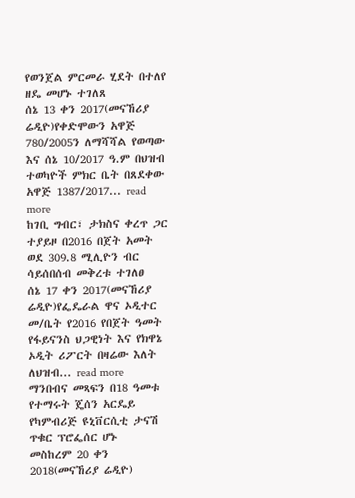የወንጀል ምርመራ ሂደት በተለየ ዘዴ መሆኑ ተገለጸ
ሰኔ 13 ቀን 2017(መናኸሪያ ሬዲዮ)የቀድሞውን አዋጅ 780/2005ን ለማሻሻል የወጣው እና ሰኔ 10/2017 ዓ.ም በህዝብ ተወካዮች ምክር ቤት በጸደቀው አዋጅ 1387/2017... read more
ከገቢ ግብር፣ ታክስና ቀረጥ ጋር ተያይዞ በ2016 በጀት አመት ወደ 309.8 ሚሊዮን ብር ሳይሰበሰብ መቅረቱ ተገለፀ
ሰኔ 17 ቀን 2017(መናኸሪያ ሬዲዮ)የፌዴራል ዋና ኦዲተር መ/ቤት የ2016 የበጀት ዓመት የፋይናንስ ህጋዊነት እና የክዋኔ ኦዲት ሪፖርት በዛሬው እለት ለህዝብ... read more
ማንበብና መጻፍን በ18 ዓመቱ የተማሩት ጄሰን አርዴይ የካምብሪጅ ዩኒቨርሲቲ ታናሽ ጥቁር ፕሮፌሰር ሆኑ
መስከረም 20 ቀን 2018(መናኸሪያ ሬዲዮ)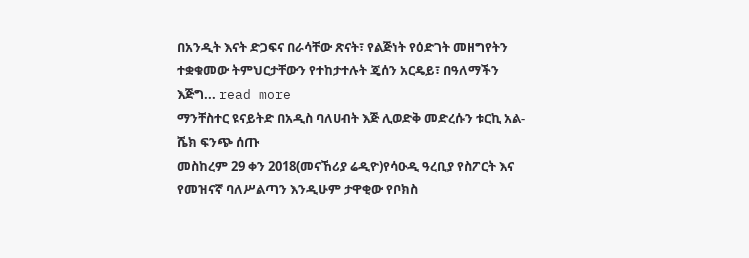በአንዲት እናት ድጋፍና በራሳቸው ጽናት፣ የልጅነት የዕድገት መዘግየትን ተቋቁመው ትምህርታቸውን የተከታተሉት ጄሰን አርዴይ፣ በዓለማችን እጅግ... read more
ማንቸስተር ዩናይትድ በአዲስ ባለሀብት እጅ ሊወድቅ መድረሱን ቱርኪ አል-ሼክ ፍንጭ ሰጡ
መስከረም 29 ቀን 2018(መናኸሪያ ሬዲዮ)የሳዑዲ ዓረቢያ የስፖርት እና የመዝናኛ ባለሥልጣን እንዲሁም ታዋቂው የቦክስ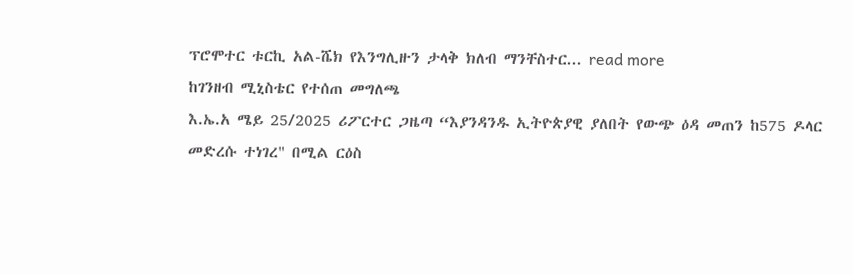ፕሮሞተር ቱርኪ አል-ሼክ የእንግሊዙን ታላቅ ክለብ ማንቸስተር... read more
ከገንዘብ ሚኒስቴር የተሰጠ መግለጫ
እ.ኤ.አ ሜይ 25/2025 ሪፖርተር ጋዜጣ “እያንዳንዱ ኢትዮጵያዊ ያለበት የውጭ ዕዳ መጠን ከ575 ዶላር መድረሱ ተነገረ" በሚል ርዕስ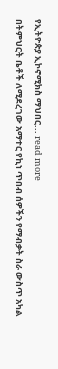የኢትዮጵያ ኢኮኖሚክስ ማህበር... read more
በትምህርት ቤቶች ለሚደረገው አማተር የኪነ ጥበብ ሰዎችን የማብቃት ስራ ውስጥ አካል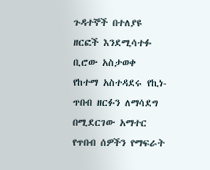ጉዳተኞች በተለያዩ ዘርፎች እንደሚሳተፉ ቢሮው አስታወቀ
የከተማ አስተዳደሩ የኪነ-ጥበብ ዘርፉን ለማሳደግ በሚደርገው አማተር የጥበብ ሰዎችን የማፍራት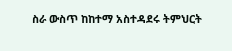ስራ ውስጥ ከከተማ አስተዳደሩ ትምህርት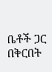ቤቶች ጋር በቅርበት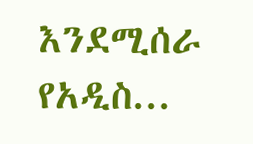እንደሚሰራ የአዲስ...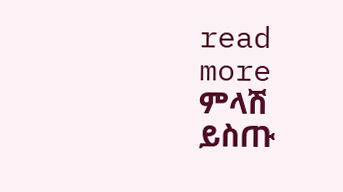read more
ምላሽ ይስጡ